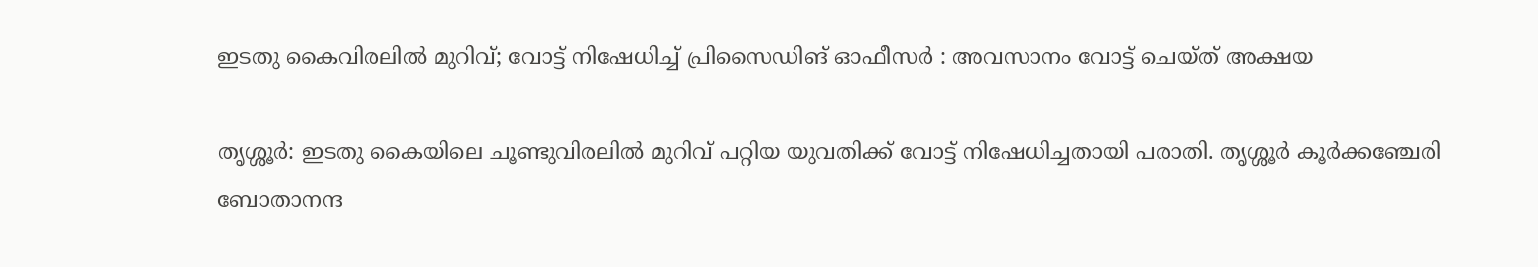ഇടതു കൈവിരലില്‍ മുറിവ്; വോട്ട് നിഷേധിച്ച് പ്രിസൈഡിങ് ഓഫീസര്‍ : അവസാനം വോട്ട് ചെയ്ത് അക്ഷയ

തൃശ്ശൂർ: ഇടതു കൈയിലെ ചൂണ്ടുവിരലില്‍ മുറിവ് പറ്റിയ യുവതിക്ക് വോട്ട് നിഷേധിച്ചതായി പരാതി. തൃശ്ശൂര്‍ കൂര്‍ക്കഞ്ചേരി ബോതാനന്ദ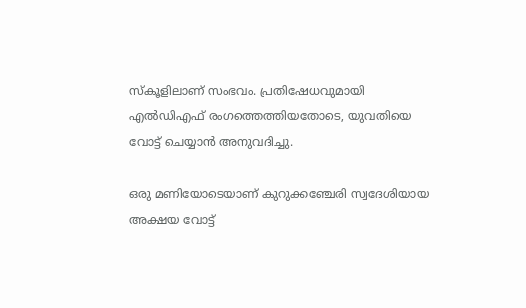സ്‌കൂളിലാണ് സംഭവം. പ്രതിഷേധവുമായി എല്‍ഡിഎഫ് രംഗത്തെത്തിയതോടെ, യുവതിയെ വോട്ട് ചെയ്യാന്‍ അനുവദിച്ചു.

ഒരു മണിയോടെയാണ് കുറുക്കഞ്ചേരി സ്വദേശിയായ അക്ഷയ വോട്ട്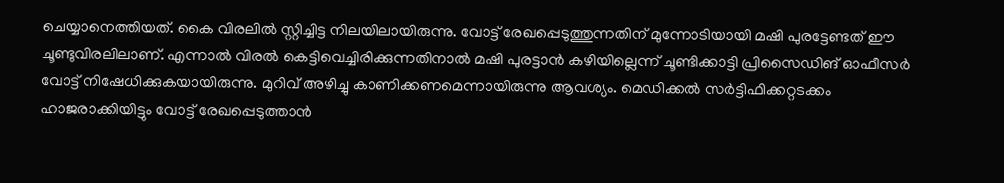ചെയ്യാനെത്തിയത്. കൈ വിരലില്‍ സ്റ്റിച്ചിട്ട നിലയിലായിരുന്നു. വോട്ട് രേഖപ്പെടുത്തുന്നതിന് മുന്നോടിയായി മഷി പുരട്ടേണ്ടത് ഈ ചൂണ്ടുവിരലിലാണ്. എന്നാല്‍ വിരല്‍ കെട്ടിവെച്ചിരിക്കുന്നതിനാല്‍ മഷി പുരട്ടാന്‍ കഴിയില്ലെന്ന് ചൂണ്ടിക്കാട്ടി പ്രിസൈഡിങ് ഓഫീസര്‍ വോട്ട് നിഷേധിക്കുകയായിരുന്നു. മുറിവ് അഴിച്ചു കാണിക്കണമെന്നായിരുന്നു ആവശ്യം. മെഡിക്കല്‍ സര്‍ട്ടിഫിക്കറ്റടക്കം ഹാജരാക്കിയിട്ടും വോട്ട് രേഖപ്പെടുത്താന്‍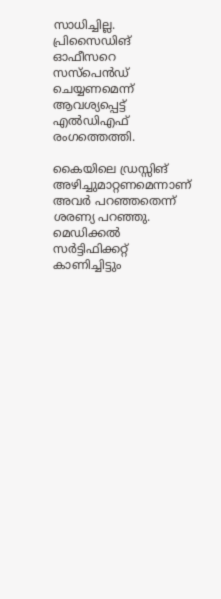സാധിച്ചില്ല. പ്രിസൈഡിങ് ഓഫീസറെ സസ്‌പെന്‍ഡ് ചെയ്യണമെന്ന് ആവശ്യപ്പെട്ട് എല്‍ഡിഎഫ് രംഗത്തെത്തി.

കൈയിലെ ഡ്രസ്സിങ് അഴിച്ചുമാറ്റണമെന്നാണ് അവര്‍ പറഞ്ഞതെന്ന് ശരണ്യ പറഞ്ഞു. മെഡിക്കല്‍ സര്‍ട്ടിഫിക്കറ്റ് കാണിച്ചിട്ടും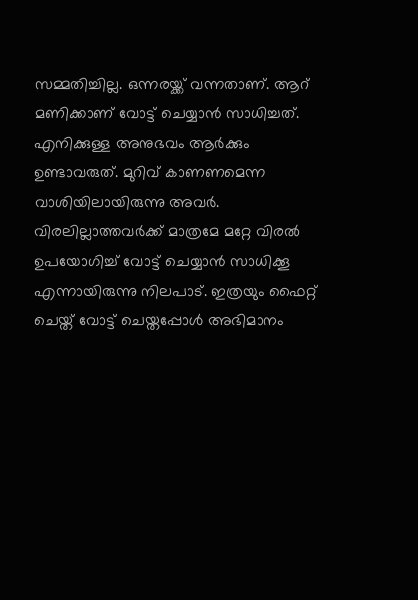സമ്മതിച്ചില്ല. ഒന്നരയ്ക്ക് വന്നതാണ്. ആറ് മണിക്കാണ് വോട്ട് ചെയ്യാന്‍ സാധിച്ചത്. എനിക്കുള്ള അനുഭവം ആര്‍ക്കും ഉണ്ടാവരുത്. മുറിവ് കാണണമെന്ന വാശിയിലായിരുന്നു അവര്‍. വിരലില്ലാത്തവര്‍ക്ക് മാത്രമേ മറ്റേ വിരല്‍ ഉപയോഗിച്ച് വോട്ട് ചെയ്യാന്‍ സാധിക്കൂ എന്നായിരുന്നു നിലപാട്. ഇത്രയും ഫൈറ്റ് ചെയ്ത് വോട്ട് ചെയ്തപ്പോള്‍ അഭിമാനം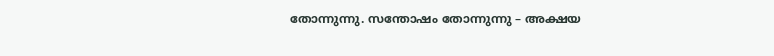തോന്നുന്നു. സന്തോഷം തോന്നുന്നു – അക്ഷയ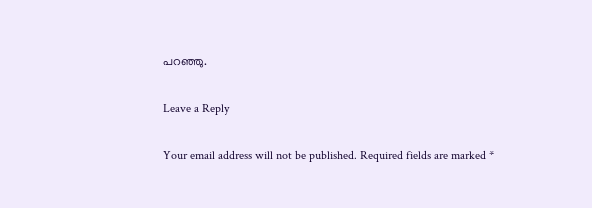പറഞ്ഞു.

Leave a Reply

Your email address will not be published. Required fields are marked *